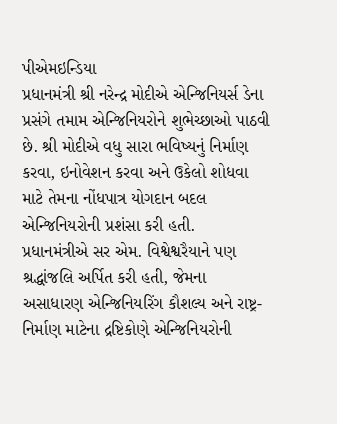પીએમઇન્ડિયા
પ્રધાનમંત્રી શ્રી નરેન્દ્ર મોદીએ એન્જિનિયર્સ ડેના પ્રસંગે તમામ એન્જિનિયરોને શુભેચ્છાઓ પાઠવી છે. શ્રી મોદીએ વધુ સારા ભવિષ્યનું નિર્માણ કરવા, ઇનોવેશન કરવા અને ઉકેલો શોધવા માટે તેમના નોંધપાત્ર યોગદાન બદલ એન્જિનિયરોની પ્રશંસા કરી હતી.
પ્રધાનમંત્રીએ સર એમ. વિશ્વેશ્વરૈયાને પણ શ્રદ્ધાંજલિ અર્પિત કરી હતી, જેમના અસાધારણ એન્જિનિયરિંગ કૌશલ્ય અને રાષ્ટ્ર-નિર્માણ માટેના દ્રષ્ટિકોણે એન્જિનિયરોની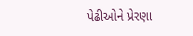પેઢીઓને પ્રેરણા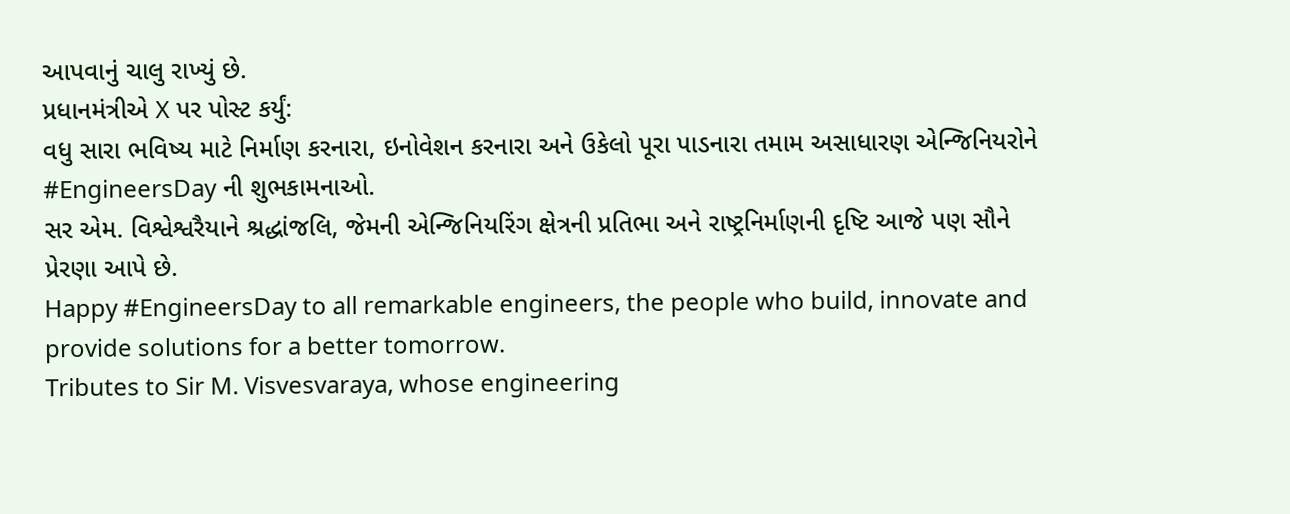આપવાનું ચાલુ રાખ્યું છે.
પ્રધાનમંત્રીએ X પર પોસ્ટ કર્યું:
વધુ સારા ભવિષ્ય માટે નિર્માણ કરનારા, ઇનોવેશન કરનારા અને ઉકેલો પૂરા પાડનારા તમામ અસાધારણ એન્જિનિયરોને #EngineersDay ની શુભકામનાઓ.
સર એમ. વિશ્વેશ્વરૈયાને શ્રદ્ધાંજલિ, જેમની એન્જિનિયરિંગ ક્ષેત્રની પ્રતિભા અને રાષ્ટ્રનિર્માણની દૃષ્ટિ આજે પણ સૌને પ્રેરણા આપે છે.
Happy #EngineersDay to all remarkable engineers, the people who build, innovate and provide solutions for a better tomorrow.
Tributes to Sir M. Visvesvaraya, whose engineering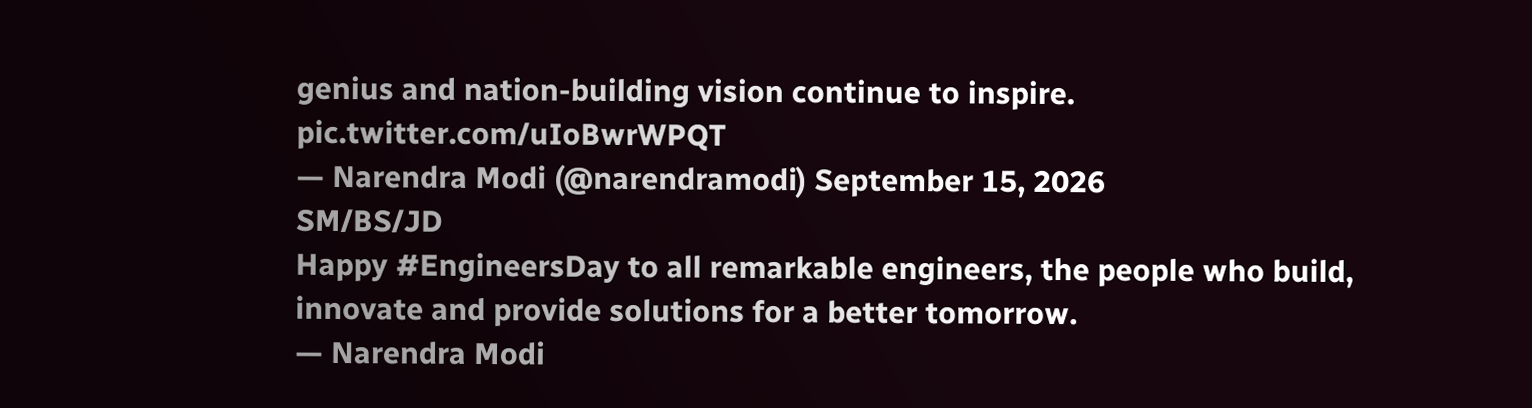genius and nation-building vision continue to inspire. pic.twitter.com/uIoBwrWPQT
— Narendra Modi (@narendramodi) September 15, 2026
SM/BS/JD
Happy #EngineersDay to all remarkable engineers, the people who build, innovate and provide solutions for a better tomorrow.
— Narendra Modi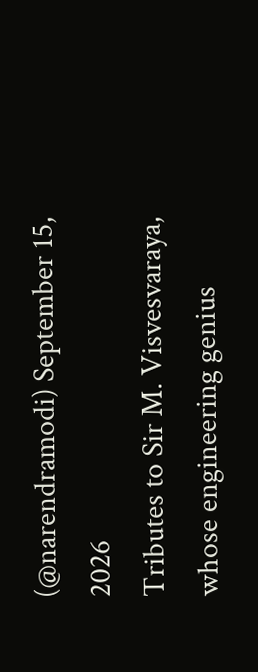(@narendramodi) September 15, 2026
Tributes to Sir M. Visvesvaraya, whose engineering genius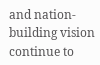and nation-building vision continue to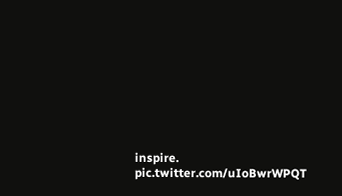inspire. pic.twitter.com/uIoBwrWPQT